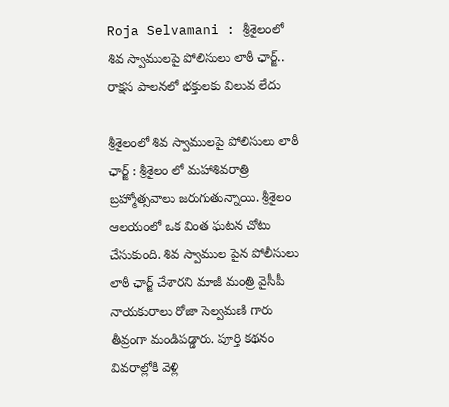Roja Selvamani : శ్రీశైలంలో శివ స్వాములపై పోలిసులు లాఠీ ఛార్జ్.. రాక్షస పాలనలో భక్తులకు విలువ లేదు

శ్రీశైలంలో శివ స్వాములపై పోలిసులు లాఠీ ఛార్జ్ : శ్రీశైలం లో మహాశివరాత్రి బ్రహ్మోత్సవాలు జరుగుతున్నాయి. శ్రీశైలం ఆలయంలో ఒక వింత ఘటన చోటు చేసుకుంది. శివ స్వాముల పైన పోలీసులు లాఠీ ఛార్జ్ చేశారని మాజీ మంత్రి వైసీపీ నాయకురాలు రోజా సెల్వమణి గారు తీవ్రంగా మండిపడ్డారు. పూర్తి కథనం వివరాల్లోకి వెళ్లి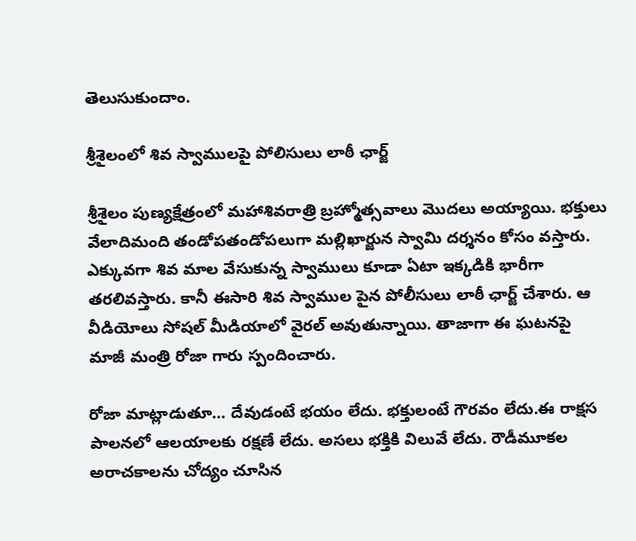తెలుసుకుందాం.

శ్రీశైలంలో శివ స్వాములపై పోలిసులు లాఠీ ఛార్జ్

శ్రీశైలం పుణ్యక్షేత్రంలో మహాశివరాత్రి బ్రహ్మోత్సవాలు మొదలు అయ్యాయి. భక్తులు వేలాదిమంది తండోపతండోపలుగా మల్లిఖార్జున స్వామి దర్శనం కోసం వస్తారు. ఎక్కువగా శివ మాల వేసుకున్న స్వాములు కూడా ఏటా ఇక్కడికి భారీగా తరలివస్తారు. కానీ ఈసారి శివ స్వాముల పైన పోలీసులు లాఠీ ఛార్జ్ చేశారు. ఆ వీడియోలు సోషల్ మీడియాలో వైరల్ అవుతున్నాయి. తాజాగా ఈ ఘటనపై మాజీ మంత్రి రోజా గారు స్పందించారు.

రోజా మాట్లాడుతూ… దేవుడంటే భయం లేదు. భక్తులంటే గౌరవం లేదు.ఈ రాక్షస పాలనలో ఆలయాలకు రక్షణే లేదు. అసలు భక్తికి విలువే లేదు. రౌడీమూకల అరాచకాలను చోద్యం చూసిన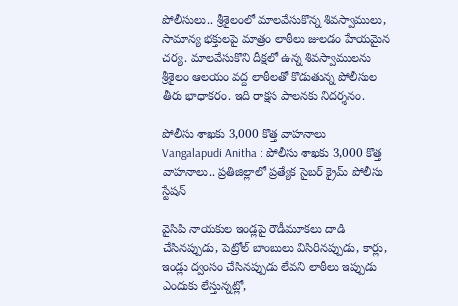పోలీసులు.. శ్రీశైలంలో మాలవేసుకొన్న శివస్వాములు, సామాన్య భక్తులపై మాత్రం లాఠీలు జులడం‌ హేయమైన చర్య. మాలవేసుకొని దీక్షలో ఉన్న శివస్వాములను శ్రీశైలం‌ ఆలయం వద్ద లాఠీలతో కొడుతున్న పోలీసుల తీరు భాధాకరం. ఇది రాక్షస పాలనకు నిదర్శనం.

పోలీసు శాఖకు 3,000 కొత్త వాహనాలు
Vangalapudi Anitha : పోలీసు శాఖకు 3,000 కొత్త వాహనాలు.. ప్రతిజిల్లాలో ప్రత్యేక సైబర్ క్రైమ్‌ పోలీసు స్టేషన్‌

వైసిపి నాయకుల ఇండ్లపై రౌడీమూకలు దాడి చేసినప్పుడు, పెట్రోల్ బాంబులు విసిరినప్పుడు, కార్లు, ఇండ్లు ద్వంసం చేసినప్పుడు లేవని లాఠీలు ఇప్పుడు ఎందుకు లేస్తున్నట్లో,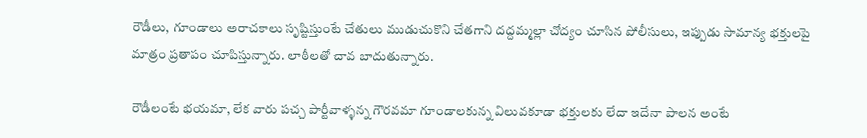రౌడీలు, గూండాలు అరాచకాలు సృష్టిస్తుంటే చేతులు ముడుచుకొని చేతగాని దద్దమ్మల్లా చోద్యం‌ చూసిన పోలీసులు, ఇప్పుడు సామాన్య భక్తులపై మాత్రం ప్రతాపం‌ చూపిస్తున్నారు. లాఠీలతో చావ బాదుతున్నారు.

రౌడీలంటే భయమా, లేక వారు పచ్చ పార్టీవాళ్ళన్న గౌరవమా గూండాలకున్న విలువకూడా భక్తులకు లేదా ఇదేనా పాలన అంటే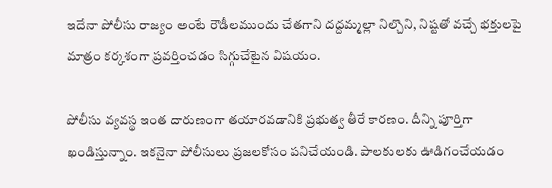ఇదేనా పోలీసు రాజ్యం‌ అంటే రౌడీలముందు చేతగాని దద్దమ్మల్లా నిల్చొని, నిష్టతో వచ్చే భక్తులపై మాత్రం‌ కర్కశంగా ప్రవర్తించడం‌ సిగ్గుచేటైన విషయం.

పోలీసు వ్యవస్థ ఇంత దారుణంగా తయారవడానికి ప్రభుత్వ తీరే కారణం. దీన్ని పూర్తిగా ఖండిస్తున్నాం. ఇకనైనా పోలీసులు ప్రజలకోసం పనిచేయండి. పాలకులకు ఊడిగం‌చేయడం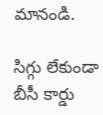మానండి.

సిగ్గు లేకుండా బీసీ కార్డు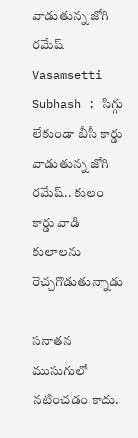వాడుతున్న జోగి రమేష్
Vasamsetti Subhash : సిగ్గు లేకుండా బీసీ కార్డు వాడుతున్న జోగి రమేష్.. కులం కార్డు వాడి కులాలను రెచ్చగొడుతున్నాడు

సనాతన ముసుగులో నటించడం కాదు.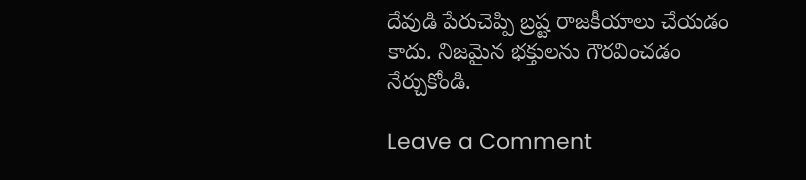దేవుడి పేరుచెప్పి బ్రష్ట రాజకీయాలు చేయడం కాదు. నిజమైన భక్తులను గౌరవించడం నేర్చుకోండి.

Leave a Comment